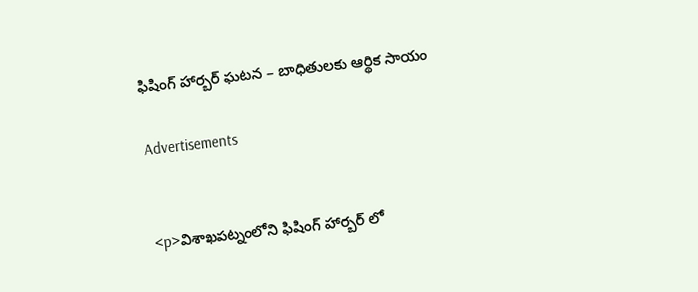ఫిషింగ్ హార్బర్ ఘటన – బాధితులకు ఆర్థిక సాయం

Advertisements


<p>విశాఖపట్నంలోని ఫిషింగ్ హార్బర్ లో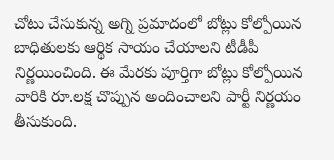చోటు చేసుకున్న అగ్ని ప్రమాదంలో బోట్లు కోల్పోయిన బాధితులకు ఆర్థిక సాయం చేయాలని టీడీపీ నిర్ణయించింది. ఈ మేరకు పూర్తిగా బోట్లు కోల్పోయిన వారికి రూ.లక్ష చొప్పున అందించాలని పార్టీ నిర్ణయం తీసుకుంది.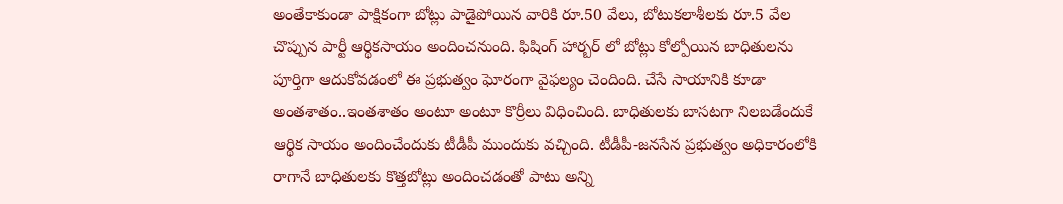అంతేకాకుండా పాక్షికంగా బోట్లు పాడైపోయిన వారికి రూ.50 వేలు, బోటుకలాశీలకు రూ.5 వేల చొప్పున పార్టీ ఆర్థికసాయం అందించనుంది. ఫిషింగ్ హార్బర్ లో బోట్లు కోల్పోయిన బాధితులను పూర్తిగా ఆదుకోవడంలో ఈ ప్రభుత్వం ఘోరంగా వైఫల్యం చెందింది. చేసే సాయానికి కూడా అంతశాతం..ఇంతశాతం అంటూ అంటూ కొర్రీలు విధించింది. బాధితులకు బాసటగా నిలబడేందుకే ఆర్థిక సాయం అందించేందుకు టీడీపీ ముందుకు వచ్చింది. టీడీపీ-జనసేన ప్రభుత్వం అధికారంలోకి రాగానే బాధితులకు కొత్తబోట్లు అందించడంతో పాటు అన్ని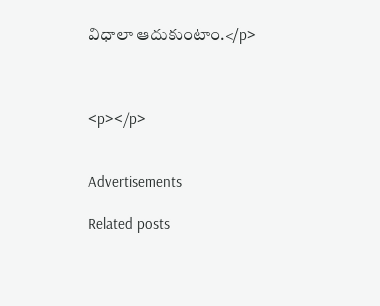విధాలా ఆదుకుంటాం.</p>



<p></p>


Advertisements

Related posts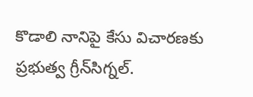కొడాలి నానిపై కేసు విచారణకు ప్రభుత్వ గ్రీన్‌సిగ్నల్.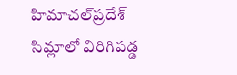హిమాచల్‌ప్రదేశ్ సిమ్లాలో విరిగిపడ్డ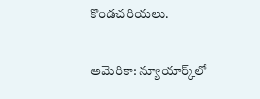కొండచరియలు.

అమెరికా: న్యూయార్క్‌లో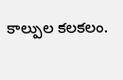కాల్పుల కలకలం.